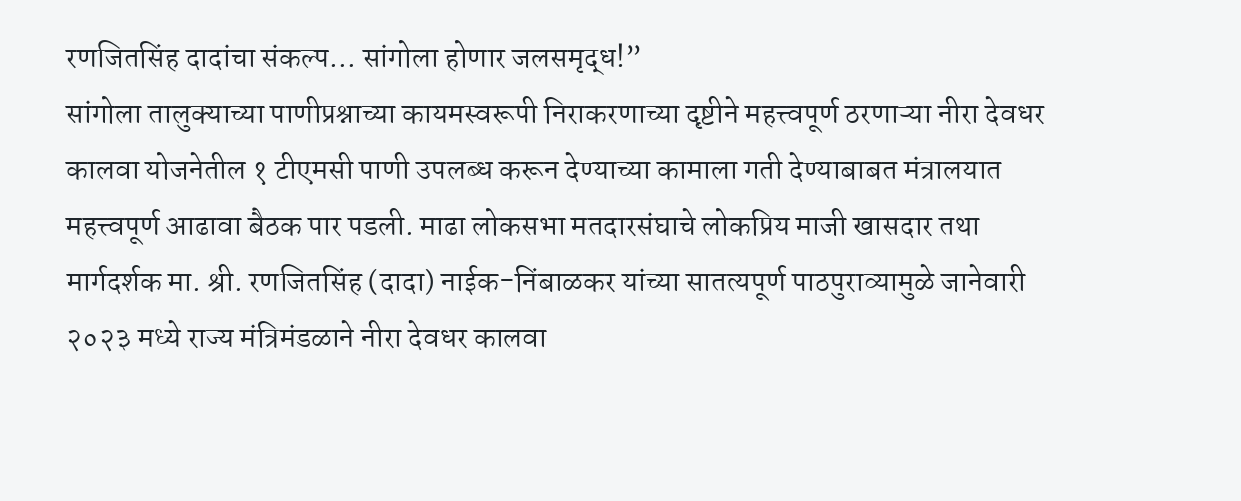रणजितसिंह दादांचा संकल्प… सांगोला होणार जलसमृद्ध!”
सांगोला तालुक्याच्या पाणीप्रश्नाच्या कायमस्वरूपी निराकरणाच्या दृष्टीने महत्त्वपूर्ण ठरणाऱ्या नीरा देवधर कालवा योजनेतील १ टीएमसी पाणी उपलब्ध करून देण्याच्या कामाला गती देण्याबाबत मंत्रालयात महत्त्वपूर्ण आढावा बैठक पार पडली. माढा लोकसभा मतदारसंघाचे लोकप्रिय माजी खासदार तथा मार्गदर्शक मा. श्री. रणजितसिंह (दादा) नाईक-निंबाळकर यांच्या सातत्यपूर्ण पाठपुराव्यामुळे जानेवारी २०२३ मध्ये राज्य मंत्रिमंडळाने नीरा देवधर कालवा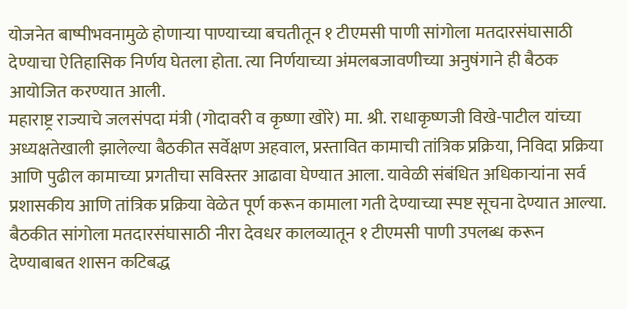योजनेत बाष्पीभवनामुळे होणाऱ्या पाण्याच्या बचतीतून १ टीएमसी पाणी सांगोला मतदारसंघासाठी देण्याचा ऐतिहासिक निर्णय घेतला होता. त्या निर्णयाच्या अंमलबजावणीच्या अनुषंगाने ही बैठक आयोजित करण्यात आली.
महाराष्ट्र राज्याचे जलसंपदा मंत्री (गोदावरी व कृष्णा खोरे) मा. श्री. राधाकृष्णजी विखे-पाटील यांच्या अध्यक्षतेखाली झालेल्या बैठकीत सर्वेक्षण अहवाल, प्रस्तावित कामाची तांत्रिक प्रक्रिया, निविदा प्रक्रिया आणि पुढील कामाच्या प्रगतीचा सविस्तर आढावा घेण्यात आला. यावेळी संबंधित अधिकाऱ्यांना सर्व प्रशासकीय आणि तांत्रिक प्रक्रिया वेळेत पूर्ण करून कामाला गती देण्याच्या स्पष्ट सूचना देण्यात आल्या. बैठकीत सांगोला मतदारसंघासाठी नीरा देवधर कालव्यातून १ टीएमसी पाणी उपलब्ध करून देण्याबाबत शासन कटिबद्ध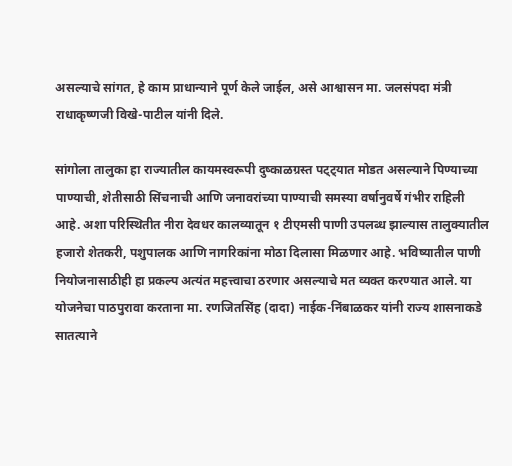असल्याचे सांगत, हे काम प्राधान्याने पूर्ण केले जाईल, असे आश्वासन मा. जलसंपदा मंत्री राधाकृष्णजी विखे-पाटील यांनी दिले.

सांगोला तालुका हा राज्यातील कायमस्वरूपी दुष्काळग्रस्त पट्ट्यात मोडत असल्याने पिण्याच्या पाण्याची, शेतीसाठी सिंचनाची आणि जनावरांच्या पाण्याची समस्या वर्षानुवर्षे गंभीर राहिली आहे. अशा परिस्थितीत नीरा देवधर कालव्यातून १ टीएमसी पाणी उपलब्ध झाल्यास तालुक्यातील हजारो शेतकरी, पशुपालक आणि नागरिकांना मोठा दिलासा मिळणार आहे. भविष्यातील पाणी नियोजनासाठीही हा प्रकल्प अत्यंत महत्त्वाचा ठरणार असल्याचे मत व्यक्त करण्यात आले. या योजनेचा पाठपुरावा करताना मा. रणजितसिंह (दादा) नाईक-निंबाळकर यांनी राज्य शासनाकडे सातत्याने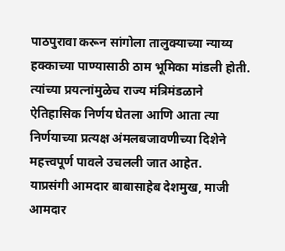पाठपुरावा करून सांगोला तालुक्याच्या न्याय्य हक्काच्या पाण्यासाठी ठाम भूमिका मांडली होती. त्यांच्या प्रयत्नांमुळेच राज्य मंत्रिमंडळाने ऐतिहासिक निर्णय घेतला आणि आता त्या निर्णयाच्या प्रत्यक्ष अंमलबजावणीच्या दिशेने महत्त्वपूर्ण पावले उचलली जात आहेत.
याप्रसंगी आमदार बाबासाहेब देशमुख, माजी आमदार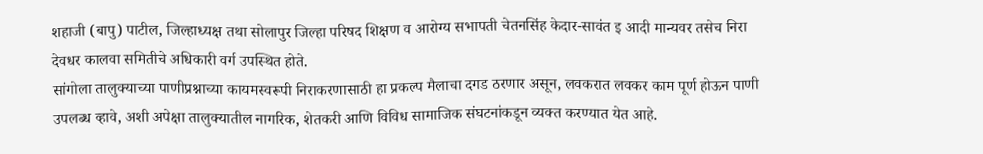शहाजी (बापु) पाटील, जिल्हाध्यक्ष तथा सोलापुर जिल्हा परिषद शिक्षण व आरोग्य सभापती चेतनसिंह केदार-सावंत इ आदी मान्यवर तसेच निरा देवधर कालवा समितीचे अधिकारी वर्ग उपस्थित होते.
सांगोला तालुक्याच्या पाणीप्रश्नाच्या कायमस्वरूपी निराकरणासाठी हा प्रकल्प मैलाचा दगड ठरणार असून, लवकरात लवकर काम पूर्ण होऊन पाणी उपलब्ध व्हावे, अशी अपेक्षा तालुक्यातील नागरिक, शेतकरी आणि विविध सामाजिक संघटनांकडून व्यक्त करण्यात येत आहे.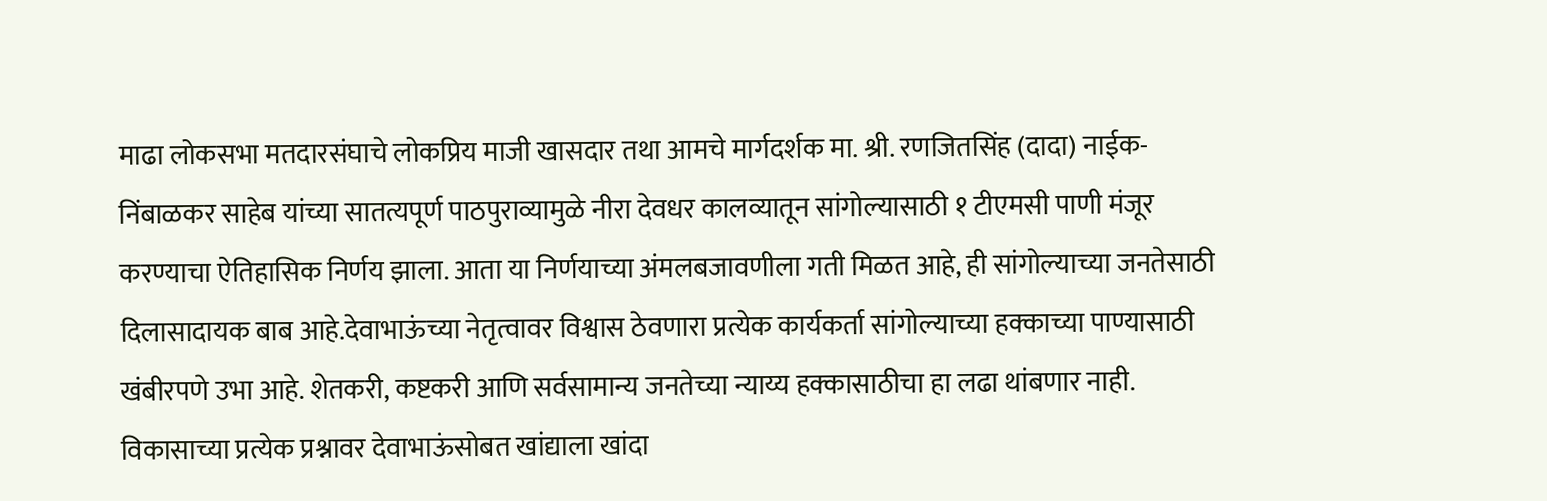माढा लोकसभा मतदारसंघाचे लोकप्रिय माजी खासदार तथा आमचे मार्गदर्शक मा. श्री. रणजितसिंह (दादा) नाईक-निंबाळकर साहेब यांच्या सातत्यपूर्ण पाठपुराव्यामुळे नीरा देवधर कालव्यातून सांगोल्यासाठी १ टीएमसी पाणी मंजूर करण्याचा ऐतिहासिक निर्णय झाला. आता या निर्णयाच्या अंमलबजावणीला गती मिळत आहे, ही सांगोल्याच्या जनतेसाठी दिलासादायक बाब आहे.देवाभाऊंच्या नेतृत्वावर विश्वास ठेवणारा प्रत्येक कार्यकर्ता सांगोल्याच्या हक्काच्या पाण्यासाठी खंबीरपणे उभा आहे. शेतकरी, कष्टकरी आणि सर्वसामान्य जनतेच्या न्याय्य हक्कासाठीचा हा लढा थांबणार नाही. विकासाच्या प्रत्येक प्रश्नावर देवाभाऊंसोबत खांद्याला खांदा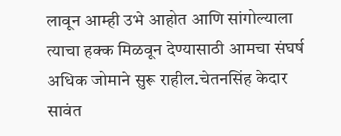लावून आम्ही उभे आहोत आणि सांगोल्याला त्याचा हक्क मिळवून देण्यासाठी आमचा संघर्ष अधिक जोमाने सुरू राहील.चेतनसिंह केदार सावंत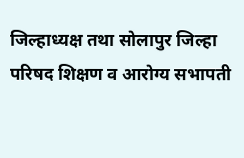जिल्हाध्यक्ष तथा सोलापुर जिल्हा परिषद शिक्षण व आरोग्य सभापती